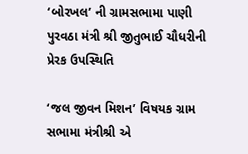‘બોરખલ’ ની ગ્રામસભામા પાણી પુરવઠા મંત્રી શ્રી જીતુભાઈ ચૌધરીની પ્રેરક ઉપસ્થિતિ

‘જલ જીવન મિશન’ વિષયક ગ્રામ સભામા મંત્રીશ્રી એ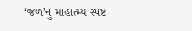‘જળ’નુ માહાત્મ્ય સ્પષ્ટ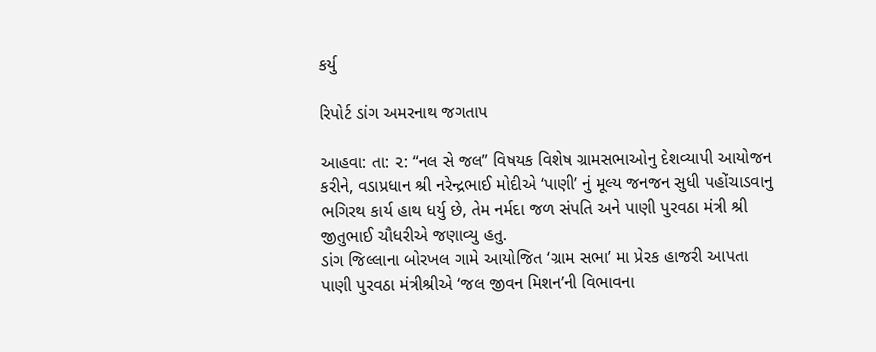કર્યુ

રિપોર્ટ ડાંગ અમરનાથ જગતાપ

આહવા: તા: ૨: “નલ સે જલ” વિષયક વિશેષ ગ્રામસભાઓનુ દેશવ્યાપી આયોજન કરીને, વડાપ્રધાન શ્રી નરેન્દ્રભાઈ મોદીએ ‘પાણી’ નું મૂલ્ય જનજન સુધી પહોંચાડવાનુ ભગિરથ કાર્ય હાથ ધર્યુ છે, તેમ નર્મદા જળ સંપતિ અને પાણી પુરવઠા મંત્રી શ્રી જીતુભાઈ ચૌધરીએ જણાવ્યુ હતુ.
ડાંગ જિલ્લાના બોરખલ ગામે આયોજિત ‘ગ્રામ સભા’ મા પ્રેરક હાજરી આપતા પાણી પુરવઠા મંત્રીશ્રીએ ‘જલ જીવન મિશન’ની વિભાવના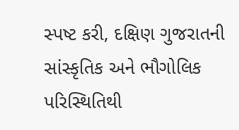સ્પષ્ટ કરી, દક્ષિણ ગુજરાતની સાંસ્કૃતિક અને ભૌગોલિક પરિસ્થિતિથી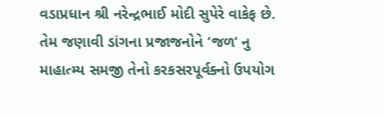વડાપ્રધાન શ્રી નરેન્દ્રભાઈ મોદી સુપેરે વાકેફ છે. તેમ જણાવી ડાંગના પ્રજાજનોને ‘જળ’ નુ માહાત્મ્ય સમજી તેનો કરકસરપૂર્વક્નો ઉપયોગ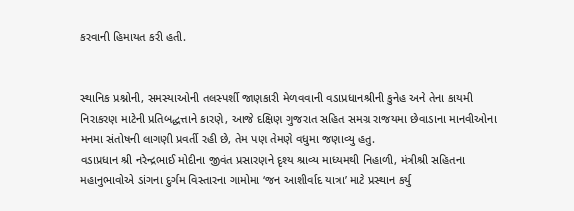કરવાની હિમાયત કરી હતી.


સ્થાનિક પ્રશ્નોની, સમસ્યાઓની તલસ્પર્શી જાણકારી મેળવવાની વડાપ્રધાનશ્રીની કુનેહ અને તેના કાયમી નિરાકરણ માટેની પ્રતિબદ્ધત્તાને કારણે, આજે દક્ષિણ ગુજરાત સહિત સમગ્ર રાજયમા છેવાડાના માનવીઓના મનમા સંતોષની લાગણી પ્રવર્તી રહી છે, તેમ પણ તેમણે વધુમા જણાવ્યુ હતુ.
વડાપ્રધાન શ્રી નરેન્દ્રભાઈ મોદીના જીવંત પ્રસારણને દૃશ્ય શ્રાવ્ય માધ્યમથી નિહાળી, મંત્રીશ્રી સહિતના મહાનુભાવોએ ડાંગના દુર્ગમ વિસ્તારના ગામોમા ‘જન આશીર્વાદ યાત્રા’ માટે પ્રસ્થાન કર્યુ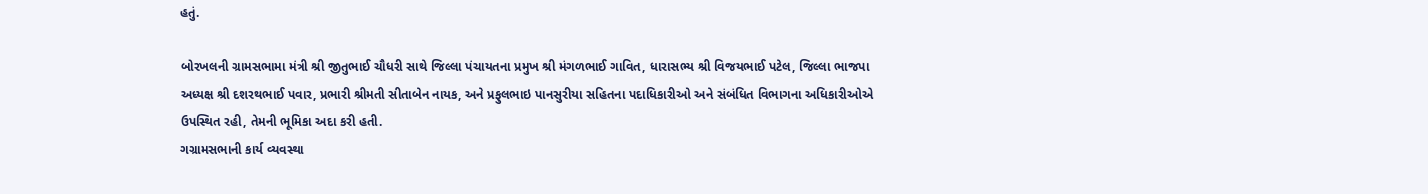હતું.

બોરખલની ગ્રામસભામા મંત્રી શ્રી જીતુભાઈ ચૌધરી સાથે જિલ્લા પંચાયતના પ્રમુખ શ્રી મંગળભાઈ ગાવિત, ધારાસભ્ય શ્રી વિજયભાઈ પટેલ, જિલ્લા ભાજપા અધ્યક્ષ શ્રી દશરથભાઈ પવાર, પ્રભારી શ્રીમતી સીતાબેન નાયક, અને પ્રફુલભાઇ પાનસુરીયા સહિતના પદાધિકારીઓ અને સંબંધિત વિભાગના અધિકારીઓએ ઉપસ્થિત રહી, તેમની ભૂમિકા અદા કરી હતી.
ગગ્રામસભાની કાર્ય વ્યવસ્થા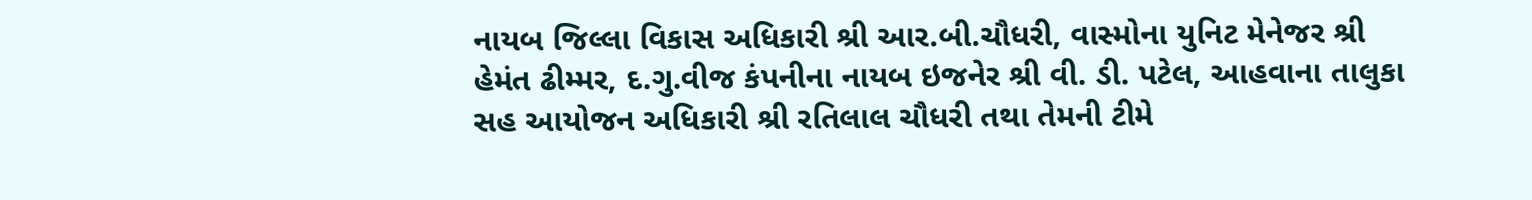નાયબ જિલ્લા વિકાસ અધિકારી શ્રી આર.બી.ચૌધરી, વાસ્મોના યુનિટ મેનેજર શ્રી હેમંત ઢીમ્મર, દ.ગુ.વીજ કંપનીના નાયબ ઇજનેર શ્રી વી. ડી. પટેલ, આહવાના તાલુકા સહ આયોજન અધિકારી શ્રી રતિલાલ ચૌધરી તથા તેમની ટીમે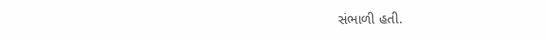સંભાળી હતી.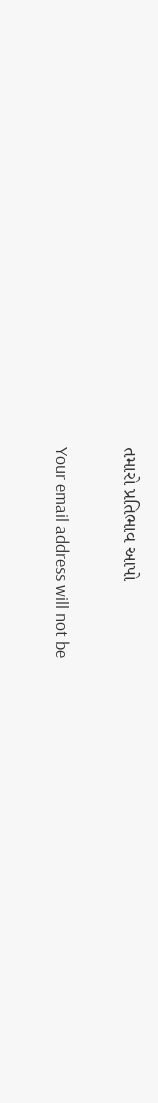તમારો પ્રતિભાવ આપો

Your email address will not be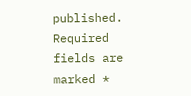published. Required fields are marked *